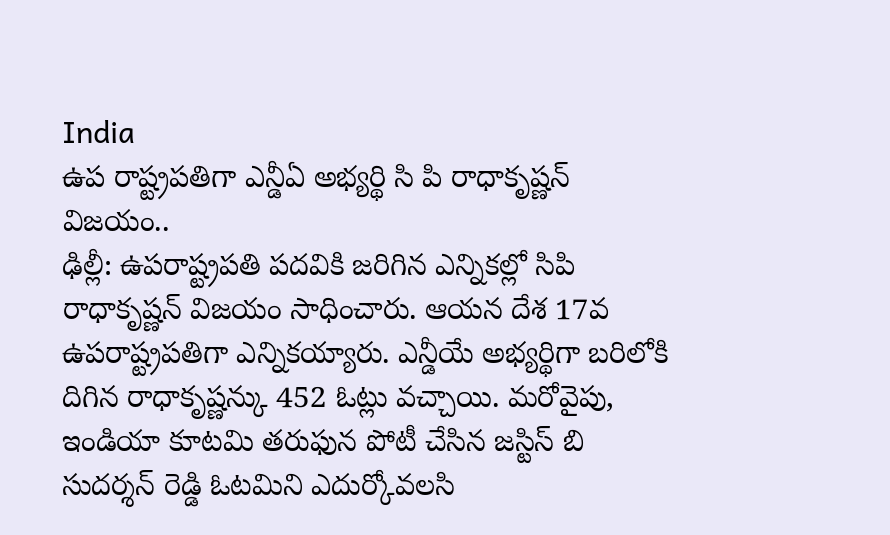India
ఉప రాష్ట్రపతిగా ఎన్డీఏ అభ్యర్థి సి పి రాధాకృష్ణన్ విజయం..
ఢిల్లీ: ఉపరాష్ట్రపతి పదవికి జరిగిన ఎన్నికల్లో సిపి రాధాకృష్ణన్ విజయం సాధించారు. ఆయన దేశ 17వ ఉపరాష్ట్రపతిగా ఎన్నికయ్యారు. ఎన్డీయే అభ్యర్థిగా బరిలోకి దిగిన రాధాకృష్ణన్కు 452 ఓట్లు వచ్చాయి. మరోవైపు, ఇండియా కూటమి తరుఫున పోటీ చేసిన జస్టిస్ బి సుదర్శన్ రెడ్డి ఓటమిని ఎదుర్కోవలసి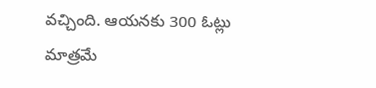వచ్చింది. ఆయనకు 300 ఓట్లు మాత్రమే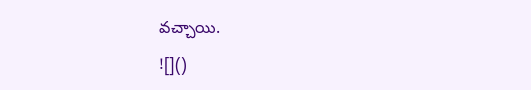వచ్చాయి.
![]()